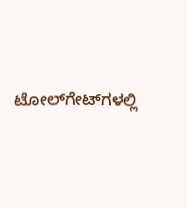ಟೋಲ್‌ಗೇಟ್‌ಗಳಲ್ಲಿ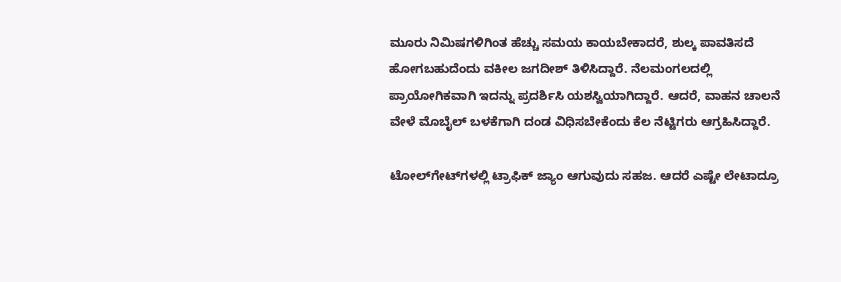ಮೂರು ನಿಮಿಷಗಳಿಗಿಂತ ಹೆಚ್ಚು ಸಮಯ ಕಾಯಬೇಕಾದರೆ, ಶುಲ್ಕ ಪಾವತಿಸದೆ ಹೋಗಬಹುದೆಂದು ವಕೀಲ ಜಗದೀಶ್‌ ತಿಳಿಸಿದ್ದಾರೆ. ನೆಲಮಂಗಲದಲ್ಲಿ ಪ್ರಾಯೋಗಿಕವಾಗಿ ಇದನ್ನು ಪ್ರದರ್ಶಿಸಿ ಯಶಸ್ವಿಯಾಗಿದ್ದಾರೆ. ಆದರೆ, ವಾಹನ ಚಾಲನೆ ವೇಳೆ ಮೊಬೈಲ್‌ ಬಳಕೆಗಾಗಿ ದಂಡ ವಿಧಿಸಬೇಕೆಂದು ಕೆಲ ನೆಟ್ಟಿಗರು ಆಗ್ರಹಿಸಿದ್ದಾರೆ.

ಟೋಲ್‌ಗೇಟ್‌ಗಳಲ್ಲಿ ಟ್ರಾಫಿಕ್‌ ಜ್ಯಾಂ ಆಗುವುದು ಸಹಜ. ಆದರೆ ಎಷ್ಟೇ ಲೇಟಾದ್ರೂ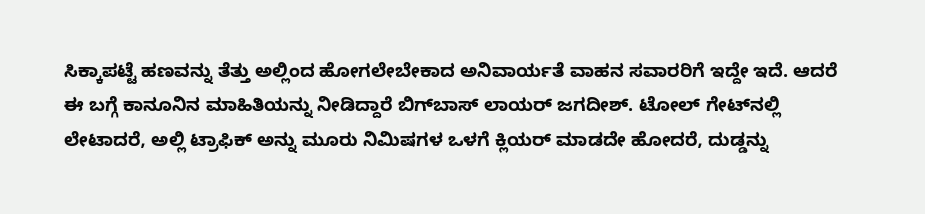ಸಿಕ್ಕಾಪಟ್ಟೆ ಹಣವನ್ನು ತೆತ್ತು ಅಲ್ಲಿಂದ ಹೋಗಲೇಬೇಕಾದ ಅನಿವಾರ್ಯತೆ ವಾಹನ ಸವಾರರಿಗೆ ಇದ್ದೇ ಇದೆ. ಆದರೆ ಈ ಬಗ್ಗೆ ಕಾನೂನಿನ ಮಾಹಿತಿಯನ್ನು ನೀಡಿದ್ದಾರೆ ಬಿಗ್‌ಬಾಸ್‌ ಲಾಯರ್ ಜಗದೀಶ್‌. ಟೋಲ್‌ ಗೇಟ್‌ನಲ್ಲಿ ಲೇಟಾದರೆ, ಅಲ್ಲಿ ಟ್ರಾಫಿಕ್‌ ಅನ್ನು ಮೂರು ನಿಮಿಷಗಳ ಒಳಗೆ ಕ್ಲಿಯರ್‍‌ ಮಾಡದೇ ಹೋದರೆ, ದುಡ್ಡನ್ನು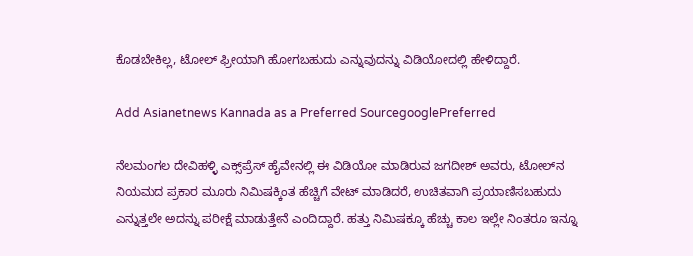ಕೊಡಬೇಕಿಲ್ಲ, ಟೋಲ್‌ ಫ್ರೀಯಾಗಿ ಹೋಗಬಹುದು ಎನ್ನುವುದನ್ನು ವಿಡಿಯೋದಲ್ಲಿ ಹೇಳಿದ್ದಾರೆ.

Add Asianetnews Kannada as a Preferred SourcegooglePreferred

ನೆಲಮಂಗಲ ದೇವಿಹಳ್ಳಿ ಎಕ್ಸ್‌ಪ್ರೆಸ್‌ ಹೈವೇನಲ್ಲಿ ಈ ವಿಡಿಯೋ ಮಾಡಿರುವ ಜಗದೀಶ್‌ ಅವರು, ಟೋಲ್‌ನ ನಿಯಮದ ಪ್ರಕಾರ ಮೂರು ನಿಮಿಷಕ್ಕಿಂತ ಹೆಚ್ಚಿಗೆ ವೇಟ್‌ ಮಾಡಿದರೆ, ಉಚಿತವಾಗಿ ಪ್ರಯಾಣಿಸಬಹುದು ಎನ್ನುತ್ತಲೇ ಅದನ್ನು ಪರೀಕ್ಷೆ ಮಾಡುತ್ತೇನೆ ಎಂದಿದ್ದಾರೆ. ಹತ್ತು ನಿಮಿಷಕ್ಕೂ ಹೆಚ್ಚು ಕಾಲ ಇಲ್ಲೇ ನಿಂತರೂ ಇನ್ನೂ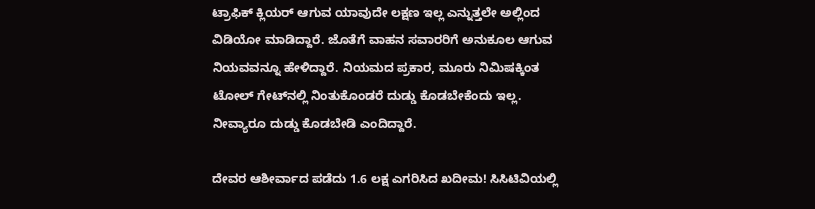ಟ್ರಾಫಿಕ್‌ ಕ್ಲಿಯರ್‍‌ ಆಗುವ ಯಾವುದೇ ಲಕ್ಷಣ ಇಲ್ಲ ಎನ್ನುತ್ತಲೇ ಅಲ್ಲಿಂದ ವಿಡಿಯೋ ಮಾಡಿದ್ದಾರೆ. ಜೊತೆಗೆ ವಾಹನ ಸವಾರರಿಗೆ ಅನುಕೂಲ ಆಗುವ ನಿಯವವನ್ನೂ ಹೇಳಿದ್ದಾರೆ. ನಿಯಮದ ಪ್ರಕಾರ, ಮೂರು ನಿಮಿಷಕ್ಕಿಂತ ಟೋಲ್‌ ಗೇಟ್‌ನಲ್ಲಿ ನಿಂತುಕೊಂಡರೆ ದುಡ್ಡು ಕೊಡಬೇಕೆಂದು ಇಲ್ಲ. ನೀವ್ಯಾರೂ ದುಡ್ಡು ಕೊಡಬೇಡಿ ಎಂದಿದ್ದಾರೆ.

ದೇವರ ಆಶೀರ್ವಾದ ಪಡೆದು 1.6 ಲಕ್ಷ ಎಗರಿಸಿದ ಖದೀಮ! ಸಿಸಿಟಿವಿಯಲ್ಲಿ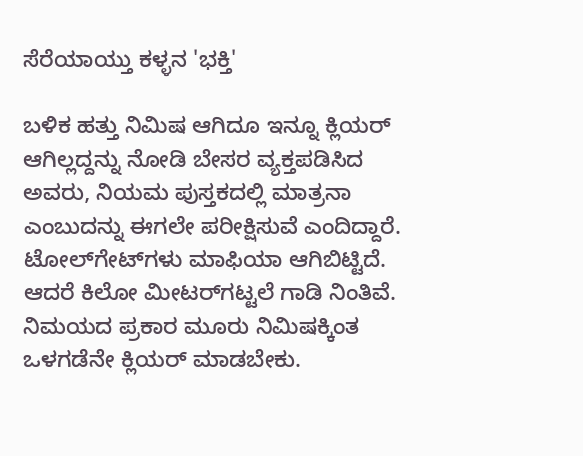ಸೆರೆಯಾಯ್ತು ಕಳ್ಳನ 'ಭಕ್ತಿ'

ಬಳಿಕ ಹತ್ತು ನಿಮಿಷ ಆಗಿದೂ ಇನ್ನೂ ಕ್ಲಿಯರ್‍‌ ಆಗಿಲ್ಲದ್ದನ್ನು ನೋಡಿ ಬೇಸರ ವ್ಯಕ್ತಪಡಿಸಿದ ಅವರು, ನಿಯಮ ಪುಸ್ತಕದಲ್ಲಿ ಮಾತ್ರನಾ ಎಂಬುದನ್ನು ಈಗಲೇ ಪರೀಕ್ಷಿಸುವೆ ಎಂದಿದ್ದಾರೆ. ಟೋಲ್‌ಗೇಟ್‌ಗಳು ಮಾಫಿಯಾ ಆಗಿಬಿಟ್ಟಿದೆ. ಆದರೆ ಕಿಲೋ ಮೀಟರ್‍‌ಗಟ್ಟಲೆ ಗಾಡಿ ನಿಂತಿವೆ. ನಿಮಯದ ಪ್ರಕಾರ ಮೂರು ನಿಮಿಷಕ್ಕಿಂತ ಒಳಗಡೆನೇ ಕ್ಲಿಯರ್‍‌ ಮಾಡಬೇಕು.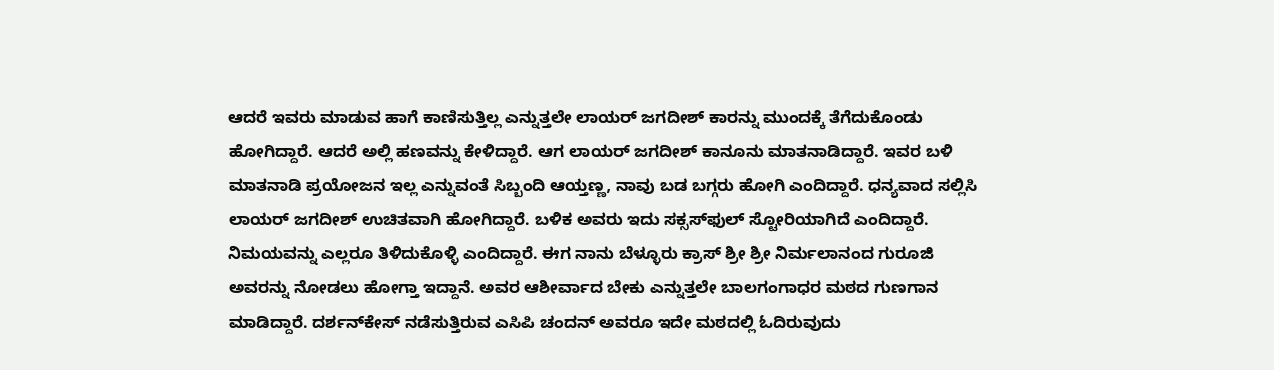ಆದರೆ ಇವರು ಮಾಡುವ ಹಾಗೆ ಕಾಣಿಸುತ್ತಿಲ್ಲ ಎನ್ನುತ್ತಲೇ ಲಾಯರ್ ಜಗದೀಶ್‌ ಕಾರನ್ನು ಮುಂದಕ್ಕೆ ತೆಗೆದುಕೊಂಡು ಹೋಗಿದ್ದಾರೆ. ಆದರೆ ಅಲ್ಲಿ ಹಣವನ್ನು ಕೇಳಿದ್ದಾರೆ. ಆಗ ಲಾಯರ್ ಜಗದೀಶ್‌ ಕಾನೂನು ಮಾತನಾಡಿದ್ದಾರೆ. ಇವರ ಬಳಿ ಮಾತನಾಡಿ ಪ್ರಯೋಜನ ಇಲ್ಲ ಎನ್ನುವಂತೆ ಸಿಬ್ಬಂದಿ ಆಯ್ತಣ್ಣ, ನಾವು ಬಡ ಬಗ್ಗರು ಹೋಗಿ ಎಂದಿದ್ದಾರೆ. ಧನ್ಯವಾದ ಸಲ್ಲಿಸಿ ಲಾಯರ್ ಜಗದೀಶ್‌ ಉಚಿತವಾಗಿ ಹೋಗಿದ್ದಾರೆ. ಬಳಿಕ ಅವರು ಇದು ಸಕ್ಸಸ್‌ಫುಲ್‌ ಸ್ಟೋರಿಯಾಗಿದೆ ಎಂದಿದ್ದಾರೆ. ನಿಮಯವನ್ನು ಎಲ್ಲರೂ ತಿಳಿದುಕೊಳ್ಳಿ ಎಂದಿದ್ದಾರೆ. ಈಗ ನಾನು ಬೆಳ್ಳೂರು ಕ್ರಾಸ್‌ ಶ್ರೀ ಶ್ರೀ ನಿರ್ಮಲಾನಂದ ಗುರೂಜಿ ಅವರನ್ನು ನೋಡಲು ಹೋಗ್ತಾ ಇದ್ದಾನೆ. ಅವರ ಆಶೀರ್ವಾದ ಬೇಕು ಎನ್ನುತ್ತಲೇ ಬಾಲಗಂಗಾಧರ ಮಠದ ಗುಣಗಾನ ಮಾಡಿದ್ದಾರೆ. ದರ್ಶನ್‌ಕೇಸ್‌ ನಡೆಸುತ್ತಿರುವ ಎಸಿಪಿ ಚಂದನ್‌ ಅವರೂ ಇದೇ ಮಠದಲ್ಲಿ ಓದಿರುವುದು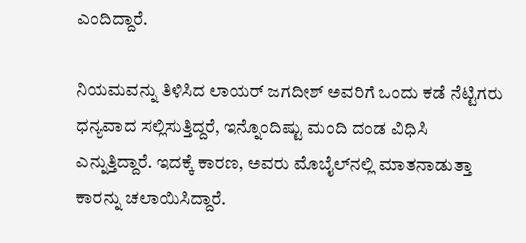ಎಂದಿದ್ದಾರೆ.

ನಿಯಮವನ್ನು ತಿಳಿಸಿದ ಲಾಯರ್ ಜಗದೀಶ್‌ ಅವರಿಗೆ ಒಂದು ಕಡೆ ನೆಟ್ಟಿಗರು ಧನ್ಯವಾದ ಸಲ್ಲಿಸುತ್ತಿದ್ದರೆ, ಇನ್ನೊಂದಿಷ್ಟು ಮಂದಿ ದಂಡ ವಿಧಿಸಿ ಎನ್ನುತ್ತಿದ್ದಾರೆ. ಇದಕ್ಕೆ ಕಾರಣ, ಅವರು ಮೊಬೈಲ್‌ನಲ್ಲಿ ಮಾತನಾಡುತ್ತಾ ಕಾರನ್ನು ಚಲಾಯಿಸಿದ್ದಾರೆ.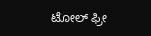ಟೋಲ್‌ ಫ್ರೀ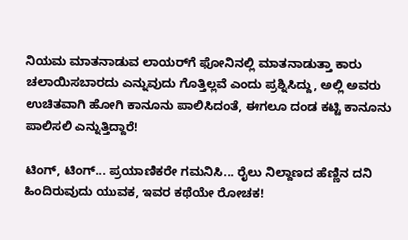ನಿಯಮ ಮಾತನಾಡುವ ಲಾಯರ್‍‌ಗೆ ಫೋನಿನಲ್ಲಿ ಮಾತನಾಡುತ್ತಾ ಕಾರು ಚಲಾಯಿಸಬಾರದು ಎನ್ನುವುದು ಗೊತ್ತಿಲ್ಲವೆ ಎಂದು ಪ್ರಶ್ನಿಸಿದ್ದು, ಅಲ್ಲಿ ಅವರು ಉಚಿತವಾಗಿ ಹೋಗಿ ಕಾನೂನು ಪಾಲಿಸಿದಂತೆ, ಈಗಲೂ ದಂಡ ಕಟ್ಟಿ ಕಾನೂನು ಪಾಲಿಸಲಿ ಎನ್ನುತ್ತಿದ್ದಾರೆ!

ಟಿಂಗ್‌, ಟಿಂಗ್‌... ಪ್ರಯಾಣಿಕರೇ ಗಮನಿಸಿ... ರೈಲು ನಿಲ್ದಾಣದ ಹೆಣ್ಣಿನ ದನಿ ಹಿಂದಿರುವುದು ಯುವಕ, ಇವರ ಕಥೆಯೇ ರೋಚಕ!